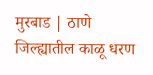मुरबाड | ठाणे जिल्ह्यातील काळू धरण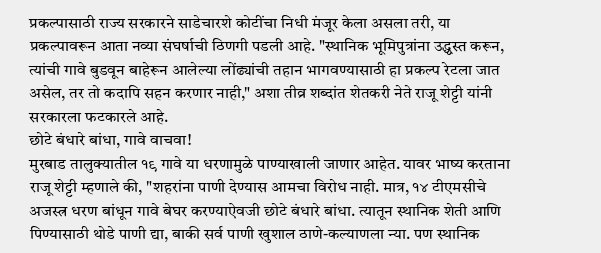प्रकल्पासाठी राज्य सरकारने साडेचारशे कोटींचा निधी मंजूर केला असला तरी, या प्रकल्पावरून आता नव्या संघर्षाची ठिणगी पडली आहे. "स्थानिक भूमिपुत्रांना उद्ध्वस्त करून, त्यांची गावे बुडवून बाहेरून आलेल्या लोंढ्यांची तहान भागवण्यासाठी हा प्रकल्प रेटला जात असेल, तर तो कदापि सहन करणार नाही," अशा तीव्र शब्दांत शेतकरी नेते राजू शेट्टी यांनी सरकारला फटकारले आहे.
छोटे बंधारे बांधा, गावे वाचवा!
मुरबाड तालुक्यातील १९ गावे या धरणामुळे पाण्याखाली जाणार आहेत. यावर भाष्य करताना राजू शेट्टी म्हणाले की, "शहरांना पाणी देण्यास आमचा विरोध नाही. मात्र, १४ टीएमसीचे अजस्त्र धरण बांधून गावे बेघर करण्याऐवजी छोटे बंधारे बांधा. त्यातून स्थानिक शेती आणि पिण्यासाठी थोडे पाणी द्या, बाकी सर्व पाणी खुशाल ठाणे-कल्याणला न्या. पण स्थानिक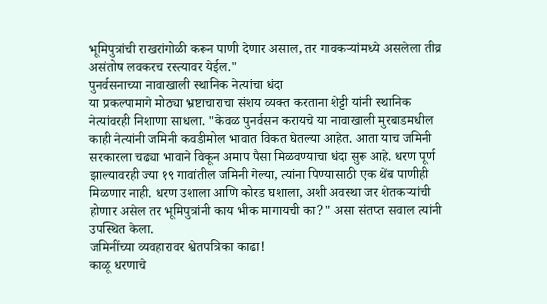भूमिपुत्रांची राखरांगोळी करून पाणी देणार असाल, तर गावकऱ्यांमध्ये असलेला तीव्र असंतोष लवकरच रस्त्यावर येईल."
पुनर्वसनाच्या नावाखाली स्थानिक नेत्यांचा धंदा
या प्रकल्पामागे मोठ्या भ्रष्टाचाराचा संशय व्यक्त करताना शेट्टी यांनी स्थानिक नेत्यांवरही निशाणा साधला. "केवळ पुनर्वसन करायचे या नावाखाली मुरबाडमधील काही नेत्यांनी जमिनी कवडीमोल भावात विकत घेतल्या आहेत. आता याच जमिनी सरकारला चढ्या भावाने विकून अमाप पैसा मिळवण्याचा धंदा सुरू आहे. धरण पूर्ण झाल्यावरही ज्या १९ गावांतील जमिनी गेल्या, त्यांना पिण्यासाठी एक थेंब पाणीही मिळणार नाही. धरण उशाला आणि कोरड घशाला, अशी अवस्था जर शेतकऱ्यांची होणार असेल तर भूमिपुत्रांनी काय भीक मागायची का?" असा संतप्त सवाल त्यांनी उपस्थित केला.
जमिनींच्या व्यवहारावर श्वेतपत्रिका काढा!
काळू धरणाचे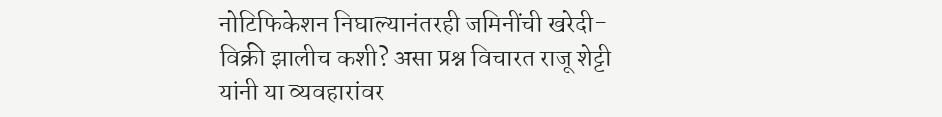नोटिफिकेशन निघाल्यानंतरही जमिनींची खरेदी-विक्री झालीच कशी? असा प्रश्न विचारत राजू शेट्टी यांनी या व्यवहारांवर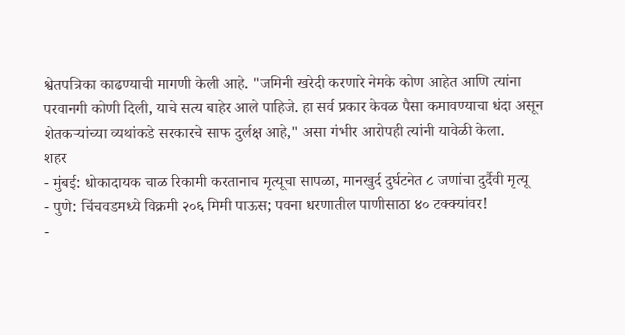श्वेतपत्रिका काढण्याची मागणी केली आहे. "जमिनी खरेदी करणारे नेमके कोण आहेत आणि त्यांना परवानगी कोणी दिली, याचे सत्य बाहेर आले पाहिजे. हा सर्व प्रकार केवळ पैसा कमावण्याचा धंदा असून शेतकऱ्यांच्या व्यथांकडे सरकारचे साफ दुर्लक्ष आहे," असा गंभीर आरोपही त्यांनी यावेळी केला.
शहर
- मुंबई: धोकादायक चाळ रिकामी करतानाच मृत्यूचा सापळा, मानखुर्द दुर्घटनेत ८ जणांचा दुर्दैवी मृत्यू
- पुणे: चिंचवडमध्ये विक्रमी २०६ मिमी पाऊस; पवना धरणातील पाणीसाठा ४० टक्क्यांवर!
-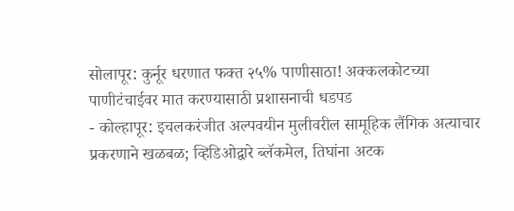सोलापूर: कुर्नूर धरणात फक्त २५% पाणीसाठा! अक्कलकोटच्या पाणीटंचाईवर मात करण्यासाठी प्रशासनाची धडपड
- कोल्हापूर: इचलकरंजीत अल्पवयीन मुलीवरील सामूहिक लैंगिक अत्याचार प्रकरणाने खळबळ; व्हिडिओद्वारे ब्लॅकमेल, तिघांना अटक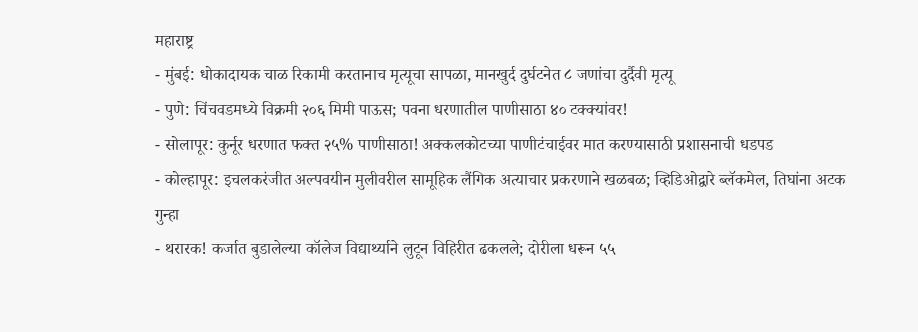महाराष्ट्र
- मुंबई: धोकादायक चाळ रिकामी करतानाच मृत्यूचा सापळा, मानखुर्द दुर्घटनेत ८ जणांचा दुर्दैवी मृत्यू
- पुणे: चिंचवडमध्ये विक्रमी २०६ मिमी पाऊस; पवना धरणातील पाणीसाठा ४० टक्क्यांवर!
- सोलापूर: कुर्नूर धरणात फक्त २५% पाणीसाठा! अक्कलकोटच्या पाणीटंचाईवर मात करण्यासाठी प्रशासनाची धडपड
- कोल्हापूर: इचलकरंजीत अल्पवयीन मुलीवरील सामूहिक लैंगिक अत्याचार प्रकरणाने खळबळ; व्हिडिओद्वारे ब्लॅकमेल, तिघांना अटक
गुन्हा
- थरारक! कर्जात बुडालेल्या कॉलेज विद्यार्थ्याने लुटून विहिरीत ढकलले; दोरीला धरून ५५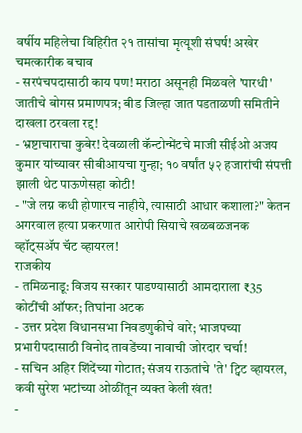वर्षीय महिलेचा विहिरीत २१ तासांचा मृत्यूशी संघर्ष! अखेर चमत्कारीक बचाव
- सरपंचपदासाठी काय पण! मराठा असूनही मिळवले 'पारधी' जातीचे बोगस प्रमाणपत्र; बीड जिल्हा जात पडताळणी समितीने दाखला ठरवला रद्द!
- भ्रष्टाचाराचा कुबेर! देवळाली कॅन्टोन्मेंटचे माजी सीईओ अजय कुमार यांच्यावर सीबीआयचा गुन्हा; १० वर्षांत ५२ हजारांची संपत्ती झाली थेट पाऊणेसहा कोटी!
- "जे लग्न कधी होणारच नाहीये, त्यासाठी आधार कशाला?" केतन अगरवाल हत्या प्रकरणात आरोपी सियाचे खळबळजनक व्हॉट्सॲप चॅट व्हायरल!
राजकीय
- तमिळनाडू: विजय सरकार पाडण्यासाठी आमदाराला ₹35 कोटींची ऑफर; तिघांना अटक
- उत्तर प्रदेश विधानसभा निवडणुकीचे वारे; भाजपच्या प्रभारीपदासाठी विनोद तावडेंच्या नावाची जोरदार चर्चा!
- सचिन अहिर शिंदेंच्या गोटात; संजय राऊतांचे 'ते' ट्विट व्हायरल, कवी सुरेश भटांच्या ओळींतून व्यक्त केली खंत!
-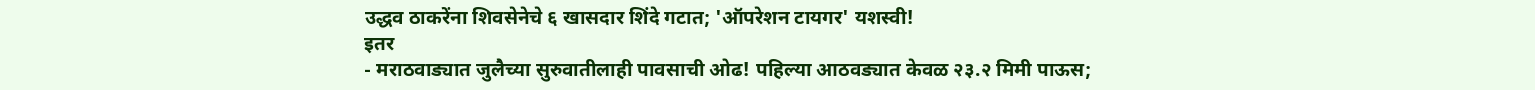उद्धव ठाकरेंना शिवसेनेचे ६ खासदार शिंदे गटात; 'ऑपरेशन टायगर' यशस्वी!
इतर
- मराठवाड्यात जुलैच्या सुरुवातीलाही पावसाची ओढ! पहिल्या आठवड्यात केवळ २३.२ मिमी पाऊस;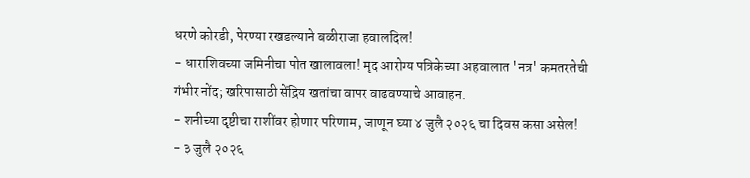धरणे कोरडी, पेरण्या रखडल्याने बळीराजा हवालदिल!
- धाराशिवच्या जमिनीचा पोत खालावला! मृद आरोग्य पत्रिकेच्या अहवालात 'नत्र' कमतरतेची गंभीर नोंद; खरिपासाठी सेंद्रिय खतांचा वापर वाढवण्याचे आवाहन.
- शनीच्या दृष्टीचा राशींवर होणार परिणाम, जाणून घ्या ४ जुलै २०२६ चा दिवस कसा असेल!
- ३ जुलै २०२६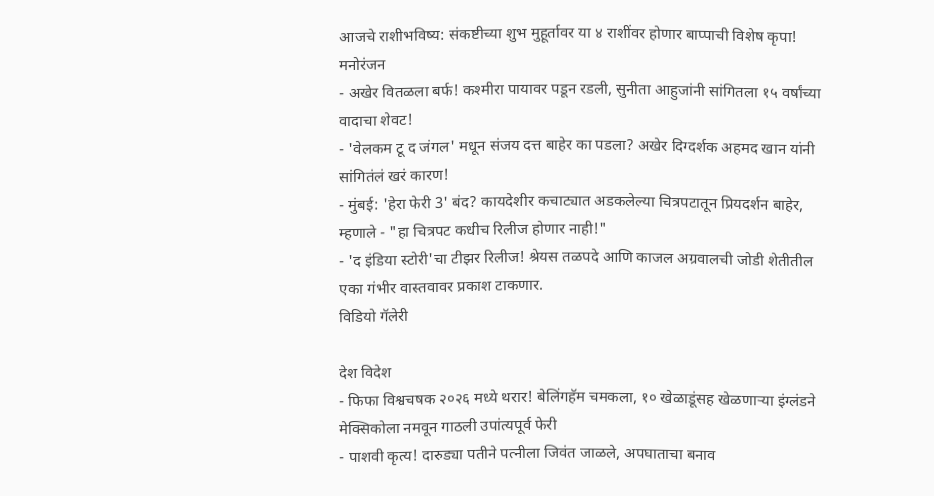आजचे राशीभविष्य: संकष्टीच्या शुभ मुहूर्तावर या ४ राशींवर होणार बाप्पाची विशेष कृपा!
मनोरंजन
- अखेर वितळला बर्फ! कश्मीरा पायावर पडून रडली, सुनीता आहुजांनी सांगितला १५ वर्षांच्या वादाचा शेवट!
- 'वेलकम टू द जंगल' मधून संजय दत्त बाहेर का पडला? अखेर दिग्दर्शक अहमद खान यांनी सांगितंलं खरं कारण!
- मुंबई: 'हेरा फेरी 3' बंद? कायदेशीर कचाट्यात अडकलेल्या चित्रपटातून प्रियदर्शन बाहेर, म्हणाले - "हा चित्रपट कधीच रिलीज होणार नाही!"
- 'द इंडिया स्टोरी'चा टीझर रिलीज! श्रेयस तळपदे आणि काजल अग्रवालची जोडी शेतीतील एका गंभीर वास्तवावर प्रकाश टाकणार.
विडियो गॅलेरी

देश विदेश
- फिफा विश्वचषक २०२६ मध्ये थरार! बेलिंगहॅम चमकला, १० खेळाडूंसह खेळणाऱ्या इंग्लंडने मेक्सिकोला नमवून गाठली उपांत्यपूर्व फेरी
- पाशवी कृत्य! दारुड्या पतीने पत्नीला जिवंत जाळले, अपघाताचा बनाव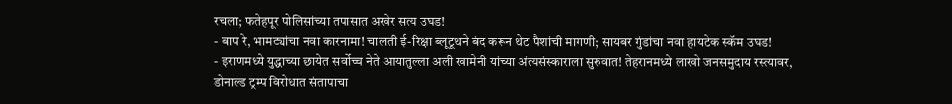रचला; फतेहपूर पोलिसांच्या तपासात अखेर सत्य उघड!
- बाप रे, भामट्यांचा नवा कारनामा! चालती ई-रिक्षा ब्लूटूथने बंद करून थेट पैशांची मागणी; सायबर गुंडांचा नवा हायटेक स्कॅम उघड!
- इराणमध्ये युद्धाच्या छायेत सर्वोच्च नेते आयातुल्ला अली खामेनी यांच्या अंत्यसंस्काराला सुरुवात! तेहरानमध्ये लाखो जनसमुदाय रस्त्यावर, डोनाल्ड ट्रम्प विरोधात संतापाचा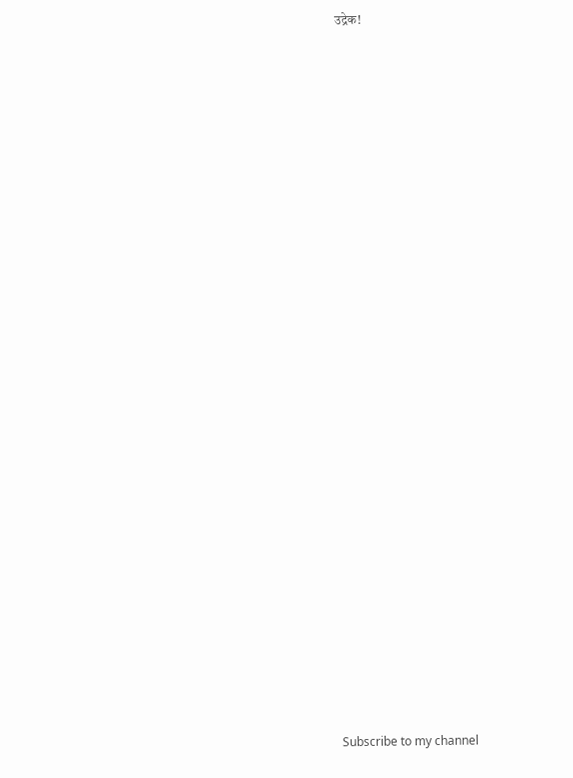उद्रेक!

























Subscribe to my channel